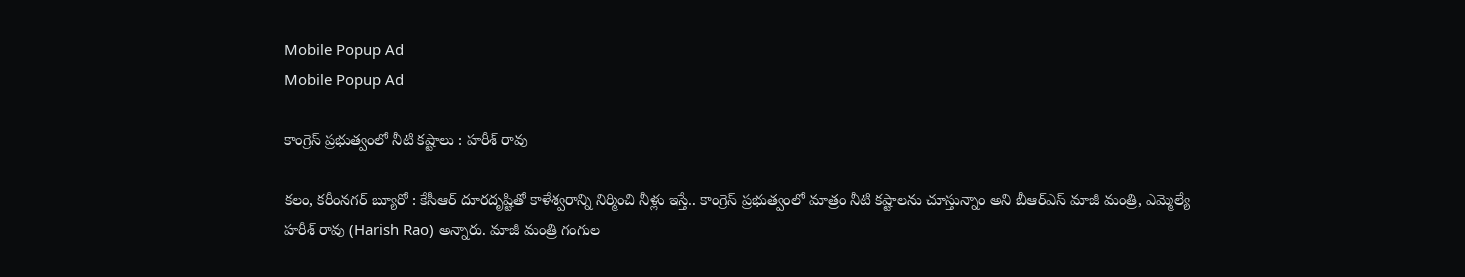Mobile Popup Ad
Mobile Popup Ad

కాంగ్రెస్ ప్రభుత్వంలో నీటి కష్టాలు : హరీశ్ రావు

కలం, కరీంనగర్ బ్యూరో : కేసీఆర్ దూరదృష్టితో కాళేశ్వరాన్ని నిర్మించి నీళ్లు ఇస్తే.. కాంగ్రెస్ ప్రభుత్వంలో మాత్రం నీటి కష్టాలను చూస్తున్నాం అని బీఆర్ఎస్ మాజీ మంత్రి, ఎమ్మెల్యే హరీశ్ రావు (Harish Rao) అన్నారు. మాజీ మంత్రి గంగుల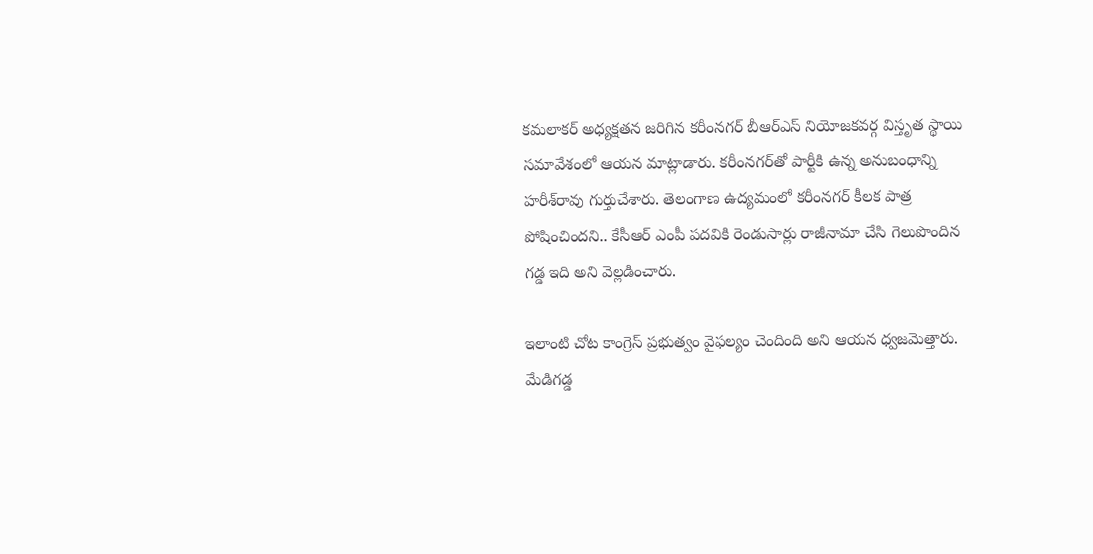కమలాకర్ అధ్యక్షతన జరిగిన కరీంనగర్ బీఆర్‌ఎస్ నియోజకవర్గ విస్తృత స్థాయి సమావేశంలో ఆయన మాట్లాడారు. కరీంనగర్‌తో పార్టీకి ఉన్న అనుబంధాన్ని హరీశ్‌రావు గుర్తుచేశారు. తెలంగాణ ఉద్యమంలో కరీంనగర్ కీలక పాత్ర పోషించిందని.. కేసీఆర్ ఎంపీ పదవికి రెండుసార్లు రాజీనామా చేసి గెలుపొందిన గడ్డ ఇది అని వెల్లడించారు.

ఇలాంటి చోట కాంగ్రెస్ ప్రభుత్వం వైఫల్యం చెందింది అని ఆయన ధ్వజమెత్తారు. మేడిగడ్డ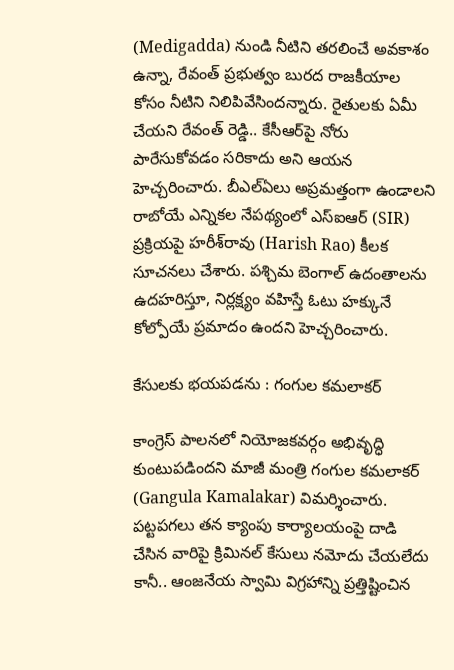(Medigadda) నుండి నీటిని తరలించే అవకాశం ఉన్నా, రేవంత్ ప్రభుత్వం బురద రాజకీయాల కోసం నీటిని నిలిపివేసిందన్నారు. రైతులకు ఏమీ చేయని రేవంత్ రెడ్డి.. కేసీఆర్‌పై నోరు పారేసుకోవడం సరికాదు అని ఆయన హెచ్చరించారు. బీఎల్‌ఏలు అప్రమత్తంగా ఉండాలని రాబోయే ఎన్నికల నేపథ్యంలో ఎస్‌ఐఆర్ (SIR) ప్రక్రియపై హరీశ్‌రావు (Harish Rao) కీలక సూచనలు చేశారు. పశ్చిమ బెంగాల్‌ ఉదంతాలను ఉదహరిస్తూ, నిర్లక్ష్యం వహిస్తే ఓటు హక్కునే కోల్పోయే ప్రమాదం ఉందని హెచ్చరించారు.

కేసులకు భయపడను : గంగుల కమలాకర్

కాంగ్రెస్ పాలనలో నియోజకవర్గం అభివృద్ధి కుంటుపడిందని మాజీ మంత్రి గంగుల కమలాకర్ (Gangula Kamalakar) విమర్శించారు. పట్టపగలు తన క్యాంపు కార్యాలయంపై దాడి చేసిన వారిపై క్రిమినల్ కేసులు నమోదు చేయలేదు కానీ.. ఆంజనేయ స్వామి విగ్రహాన్ని ప్రత్తిష్టించిన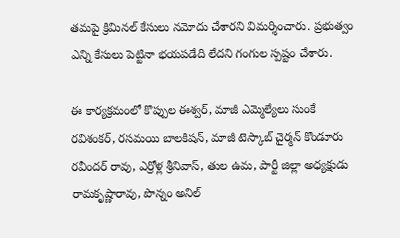తమపై క్రిమినల్ కేసులు నమోదు చేశారని విమర్శించారు. ప్రభుత్వం ఎన్ని కేసులు పెట్టినా భయపడేది లేదని గంగుల స్పష్టం చేశారు.

ఈ కార్యక్రమంలో కొప్పుల ఈశ్వర్, మాజీ ఎమ్మెల్యేలు సుంకే రవిశంకర్, రసమయి బాలకిషన్, మాజీ టెస్కాబ్ చైర్మన్ కొండూరు రవీందర్ రావు, ఎర్రోళ్ల శ్రీనివాస్, తుల ఉమ, పార్టీ జిల్లా అధ్యక్షుడు రామకృష్ణారావు, పొన్నం అనిల్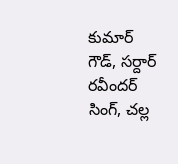కుమార్ గౌడ్, సర్దార్ రవీందర్ సింగ్, చల్ల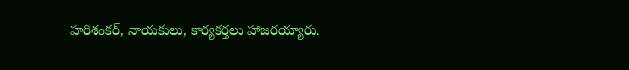హరిశంకర్, నాయకులు, కార్యకర్తలు హాజరయ్యారు.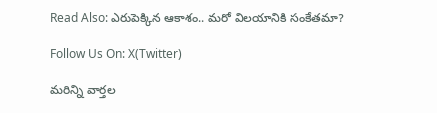Read Also: ఎరుపెక్కిన ఆకాశం.. మరో విలయానికి సంకేతమా?

Follow Us On: X(Twitter)

మ‌రిన్ని వార్త‌ల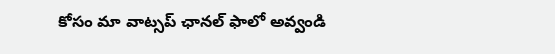కోసం మా వాట్స‌ప్ ఛాన‌ల్ ఫాలో అవ్వండి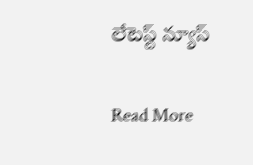లేటెస్ట్ న్యూస్‌

Read More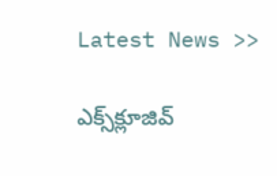Latest News >>

ఎక్స్‌క్లూజివ్‌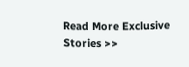Read More Exclusive Stories >>